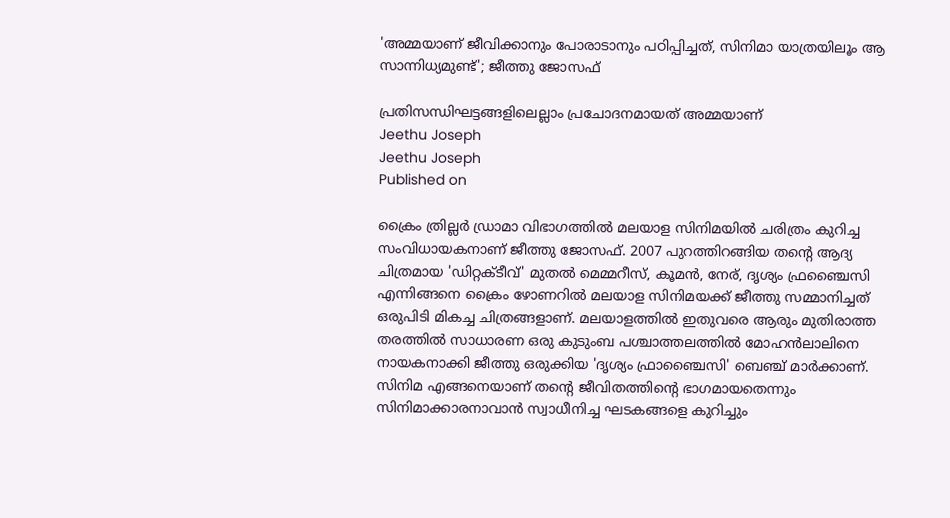'അമ്മയാണ് ജീവിക്കാനും പോരാടാനും പഠിപ്പിച്ചത്, സിനിമാ യാത്രയിലൂം ആ സാന്നിധ്യമുണ്ട്'; ജീത്തു ജോസഫ്

പ്രതിസന്ധിഘട്ടങ്ങളിലെല്ലാം പ്രചോദനമായത് അമ്മയാണ്
Jeethu Joseph
Jeethu Joseph
Published on

ക്രൈം ത്രില്ലർ ഡ്രാമാ വിഭാഗത്തിൽ മലയാള സിനിമയിൽ ചരിത്രം കുറിച്ച സംവിധായകനാണ് ജീത്തു ജോസഫ്. 2007 പുറത്തിറങ്ങിയ തന്റെ ആദ്യ ചിത്രമായ 'ഡിറ്റക്ടീവ്' മുതൽ മെമ്മറീസ്, കൂമൻ, നേര്, ദൃശ്യം ഫ്രഞ്ചൈസി എന്നിങ്ങനെ ക്രൈം ഴോണറിൽ മലയാള സിനിമയക്ക് ജീത്തു സമ്മാനിച്ചത് ഒരുപിടി മികച്ച ചിത്രങ്ങളാണ്. മലയാളത്തിൽ ഇതുവരെ ആരും മുതിരാത്ത തരത്തിൽ സാധാരണ ഒരു കുടുംബ പശ്ചാത്തലത്തിൽ മോഹൻലാലിനെ നായകനാക്കി ജീത്തു ഒരുക്കിയ 'ദൃശ്യം ഫ്രാഞ്ചൈസി' ബെഞ്ച് മാർക്കാണ്. സിനിമ എങ്ങനെയാണ് തന്റെ ജീവിതത്തിന്റെ ഭാഗമായതെന്നും സിനിമാക്കാരനാവാൻ സ്വാധീനിച്ച ഘടകങ്ങളെ കുറിച്ചും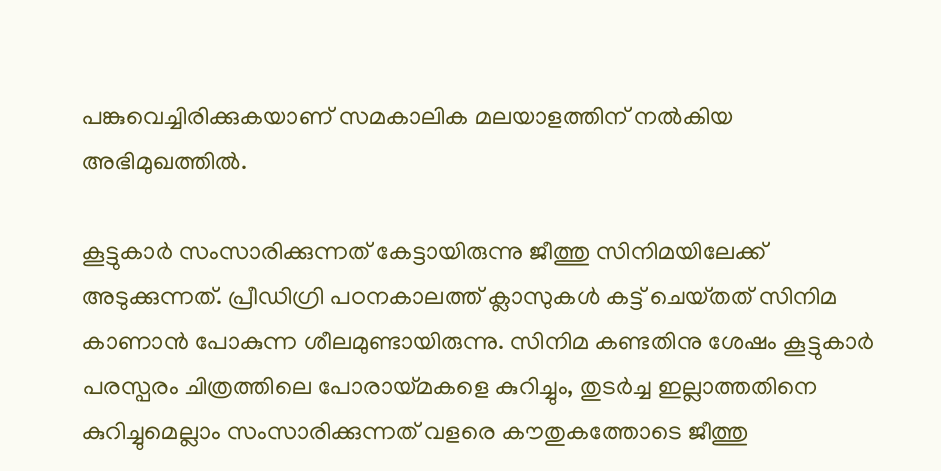പങ്കുവെച്ചിരിക്കുകയാണ് സമകാലിക മലയാളത്തിന് നൽകിയ അഭിമുഖത്തിൽ.

കൂട്ടുകാർ സംസാരിക്കുന്നത് കേട്ടായിരുന്നു ജീത്തു സിനിമയിലേക്ക് അടുക്കുന്നത്. പ്രീഡിഗ്രി പഠനകാലത്ത് ക്ലാസുകൾ കട്ട് ചെയ്‌തത്‌ സിനിമ കാണാൻ പോകുന്ന ശീലമുണ്ടായിരുന്നു. സിനിമ കണ്ടതിനു ശേഷം കൂട്ടുകാർ പരസ്പരം ചിത്രത്തിലെ പോരായ്മകളെ കുറിച്ചും, തുടർച്ച ഇല്ലാത്തതിനെ കുറിച്ചുമെല്ലാം സംസാരിക്കുന്നത് വളരെ കൗതുകത്തോടെ ജീത്തു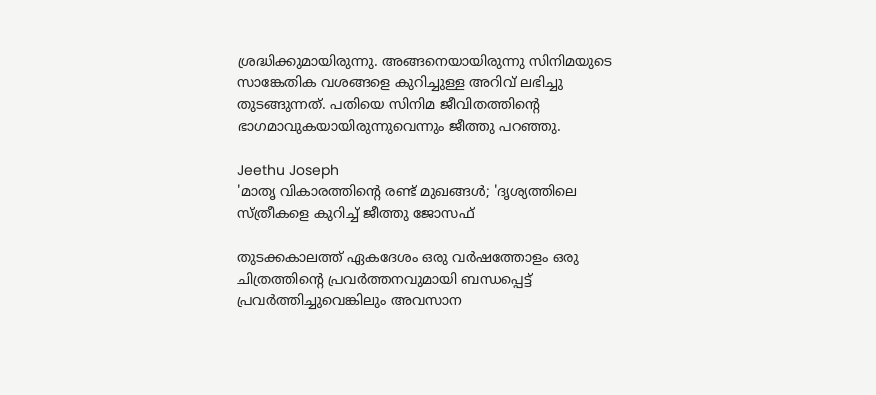ശ്രദ്ധിക്കുമായിരുന്നു. അങ്ങനെയായിരുന്നു സിനിമയുടെ സാങ്കേതിക വശങ്ങളെ കുറിച്ചുള്ള അറിവ് ലഭിച്ചു തുടങ്ങുന്നത്. പതിയെ സിനിമ ജീവിതത്തിന്റെ ഭാഗമാവുകയായിരുന്നുവെന്നും ജീത്തു പറഞ്ഞു.

Jeethu Joseph
'മാതൃ വികാരത്തിന്റെ രണ്ട് മുഖങ്ങൾ; 'ദൃശ്യത്തിലെ സ്ത്രീകളെ കുറിച്ച് ജീത്തു ജോസഫ്

തുടക്കകാലത്ത് ഏകദേശം ഒരു വർഷത്തോളം ഒരു ചിത്രത്തിന്റെ പ്രവർത്തനവുമായി ബന്ധപ്പെട്ട് പ്രവർത്തിച്ചുവെങ്കിലും അവസാന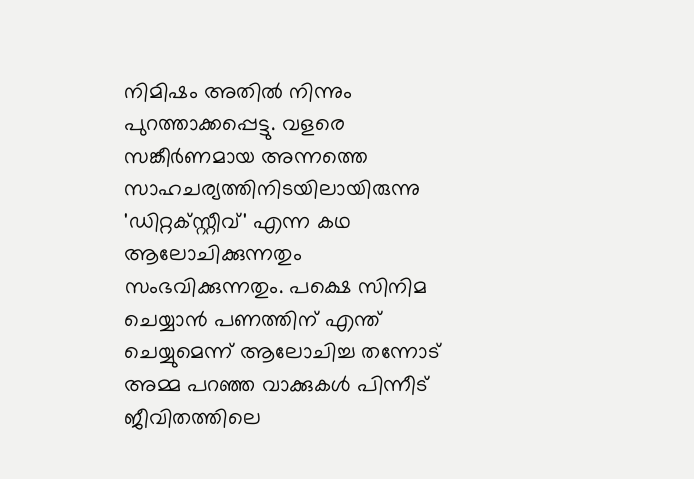നിമിഷം അതിൽ നിന്നും പുറത്താക്കപ്പെട്ടു. വളരെ സങ്കീർണമായ അന്നത്തെ സാഹചര്യത്തിനിടയിലായിരുന്നു 'ഡിറ്റക്സ്റ്റീവ്' എന്ന കഥ ആലോചിക്കുന്നതും സംഭവിക്കുന്നതും. പക്ഷെ സിനിമ ചെയ്യാൻ പണത്തിന് എന്ത് ചെയ്യുമെന്ന് ആലോചിച്ച തന്നോട് അമ്മ പറഞ്ഞ വാക്കുകൾ പിന്നീട് ജീവിതത്തിലെ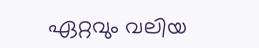ഏറ്റവും വലിയ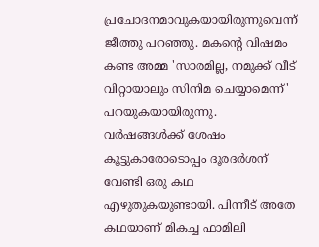പ്രചോദനമാവുകയായിരുന്നുവെന്ന് ജീത്തു പറഞ്ഞു. മകന്റെ വിഷമം കണ്ട അമ്മ 'സാരമില്ല, നമുക്ക് വീട് വിറ്റായാലും സിനിമ ചെയ്യാമെന്ന്' പറയുകയായിരുന്നു. വർഷങ്ങൾക്ക് ശേഷം കൂട്ടുകാരോടൊപ്പം ദൂരദർശന് വേണ്ടി ഒരു കഥ എഴുതുകയുണ്ടായി. പിന്നീട് അതേ കഥയാണ് മികച്ച ഫാമിലി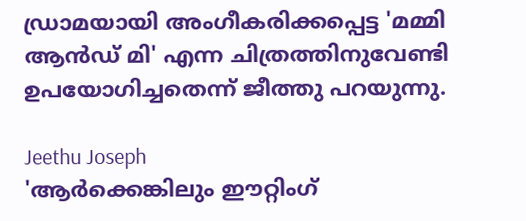ഡ്രാമയായി അംഗീകരിക്കപ്പെട്ട 'മമ്മി ആൻഡ് മി' എന്ന ചിത്രത്തിനുവേണ്ടി ഉപയോഗിച്ചതെന്ന് ജീത്തു പറയുന്നു.

Jeethu Joseph
'ആർക്കെങ്കിലും ഈറ്റിംഗ്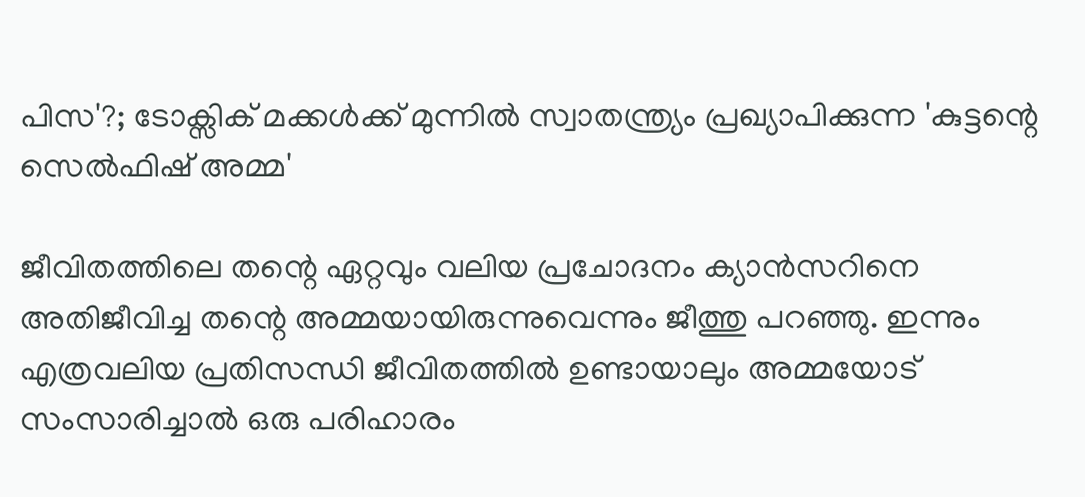പിസ'?; ടോക്സിക് മക്കള്‍ക്ക് മുന്നില്‍ സ്വാതന്ത്ര്യം പ്രഖ്യാപിക്കുന്ന 'കുട്ടന്റെ സെല്‍ഫിഷ് അമ്മ'

ജീവിതത്തിലെ തന്റെ ഏറ്റവും വലിയ പ്രചോദനം ക്യാൻസറിനെ അതിജീവിച്ച തന്റെ അമ്മയായിരുന്നുവെന്നും ജീത്തു പറഞ്ഞു. ഇന്നും എത്രവലിയ പ്രതിസന്ധി ജീവിതത്തിൽ ഉണ്ടായാലും അമ്മയോട് സംസാരിച്ചാൽ ഒരു പരിഹാരം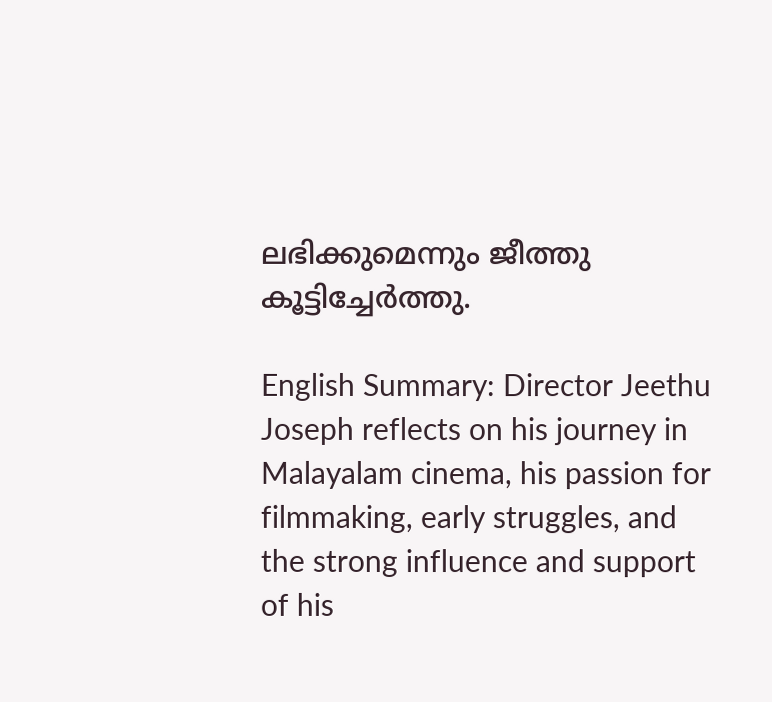ലഭിക്കുമെന്നും ജീത്തു കൂട്ടിച്ചേർത്തു.

English Summary: Director Jeethu Joseph reflects on his journey in Malayalam cinema, his passion for filmmaking, early struggles, and the strong influence and support of his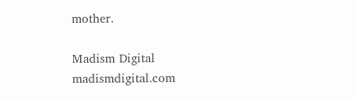mother.

Madism Digital
madismdigital.com